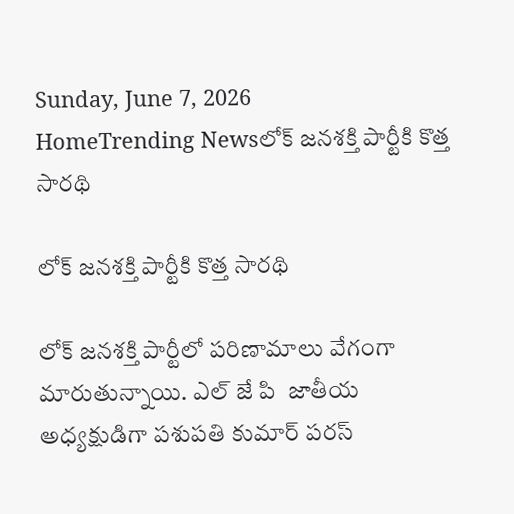Sunday, June 7, 2026
HomeTrending Newsలోక్ జనశక్తి పార్టీకి కొత్త సారథి

లోక్ జనశక్తి పార్టీకి కొత్త సారథి

లోక్ జనశక్తి పార్టీలో పరిణామాలు వేగంగా మారుతున్నాయి. ఎల్ జే పి  జాతీయ అధ్యక్షుడిగా పశుపతి కుమార్ పరస్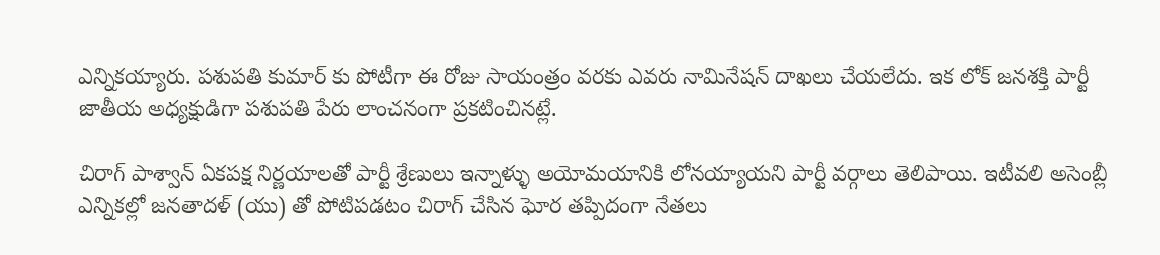ఎన్నికయ్యారు. పశుపతి కుమార్ కు పోటీగా ఈ రోజు సాయంత్రం వరకు ఎవరు నామినేషన్ దాఖలు చేయలేదు. ఇక లోక్ జనశక్తి పార్టీ జాతీయ అధ్యక్షుడిగా పశుపతి పేరు లాంచనంగా ప్రకటించినట్లే.

చిరాగ్ పాశ్వాన్ ఏకపక్ష నిర్ణయాలతో పార్టీ శ్రేణులు ఇన్నాళ్ళు అయోమయానికి లోనయ్యాయని పార్టీ వర్గాలు తెలిపాయి. ఇటీవలి అసెంబ్లీ ఎన్నికల్లో జనతాదళ్ (యు) తో పోటిపడటం చిరాగ్ చేసిన ఘోర తప్పిదంగా నేతలు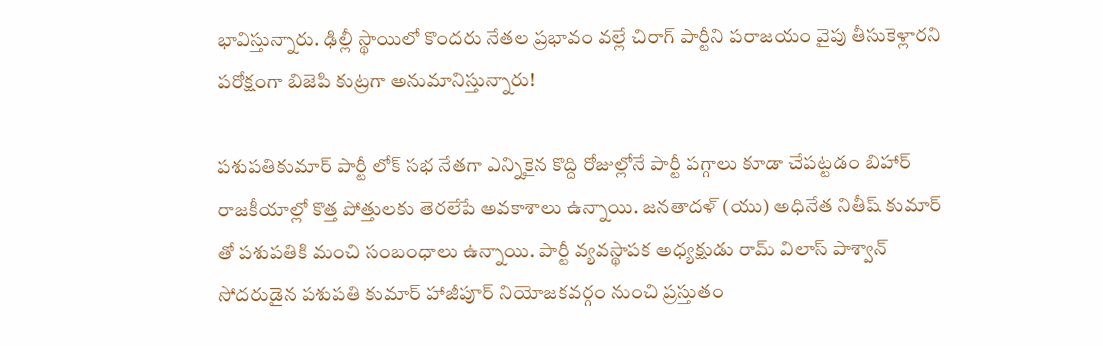భావిస్తున్నారు. ఢిల్లీ స్థాయిలో కొందరు నేతల ప్రభావం వల్లే చిరాగ్ పార్టీని పరాజయం వైపు తీసుకెళ్లారని పరోక్షంగా బిజెపి కుట్రగా అనుమానిస్తున్నారు!

పశుపతికుమార్ పార్టీ లోక్ సభ నేతగా ఎన్నికైన కొద్ది రోజుల్లోనే పార్టీ పగ్గాలు కూడా చేపట్టడం బిహార్ రాజకీయాల్లో కొత్త పోత్తులకు తెరలేపే అవకాశాలు ఉన్నాయి. జనతాదళ్ (యు) అధినేత నితీష్ కుమార్ తో పశుపతికి మంచి సంబంధాలు ఉన్నాయి. పార్టీ వ్యవస్థాపక అధ్యక్షుడు రామ్ విలాస్ పాశ్వాన్ సోదరుడైన పశుపతి కుమార్ హాజీపూర్ నియోజకవర్గం నుంచి ప్రస్తుతం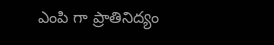ఎంపి గా ప్రాతినిద్యం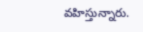వహిస్తున్నారు.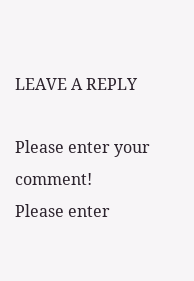LEAVE A REPLY

Please enter your comment!
Please enter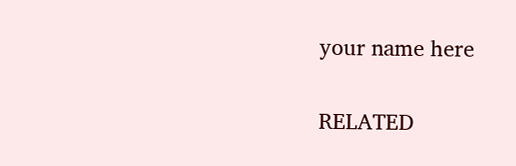your name here

RELATED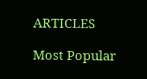ARTICLES

Most Popular